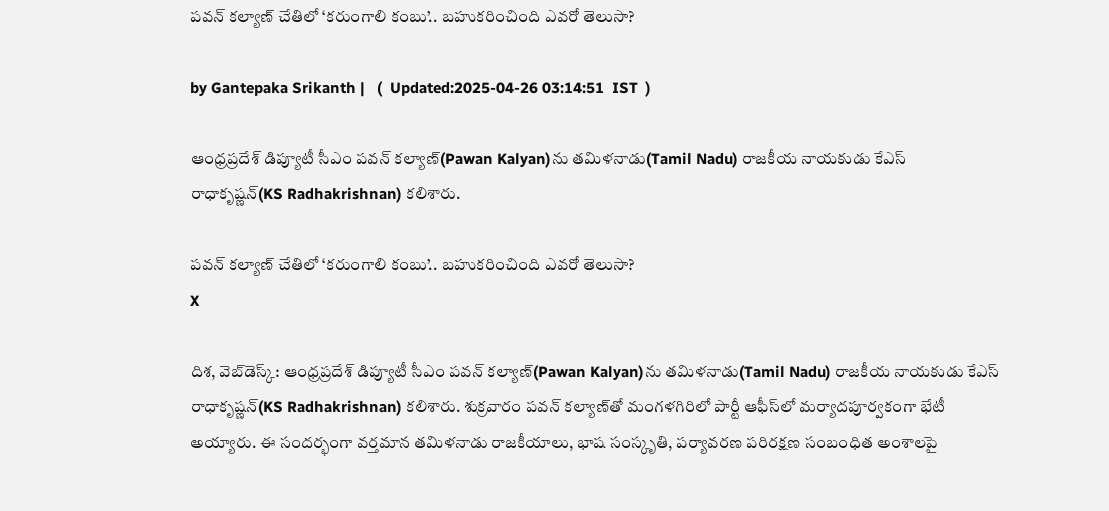పవన్ కల్యాణ్ చేతిలో ‘కరుంగాలి కంబు’.. బహుకరించింది ఎవరో తెలుసా?

by Gantepaka Srikanth |   (  Updated:2025-04-26 03:14:51  IST  )

ఆంధ్రప్రదేశ్ డిప్యూటీ సీఎం పవన్ కల్యాణ్‌(Pawan Kalyan)ను తమిళనాడు(Tamil Nadu) రాజకీయ నాయకుడు కేఎస్ రాధాకృష్ణన్(KS Radhakrishnan) కలిశారు.

పవన్ కల్యాణ్ చేతిలో ‘కరుంగాలి కంబు’.. బహుకరించింది ఎవరో తెలుసా?
X

దిశ, వెబ్‌డెస్క్: ఆంధ్రప్రదేశ్ డిప్యూటీ సీఎం పవన్ కల్యాణ్‌(Pawan Kalyan)ను తమిళనాడు(Tamil Nadu) రాజకీయ నాయకుడు కేఎస్ రాధాకృష్ణన్(KS Radhakrishnan) కలిశారు. శుక్రవారం పవన్ కల్యాణ్‌తో మంగళగిరిలో పార్టీ ఆఫీస్‌లో మర్యాదపూర్వకంగా భేటీ అయ్యారు. ఈ సందర్భంగా వర్తమాన తమిళనాడు రాజకీయాలు, భాష సంస్కృతి, పర్యావరణ పరిరక్షణ సంబంధిత అంశాలపై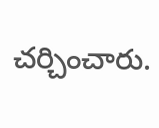చర్చించారు.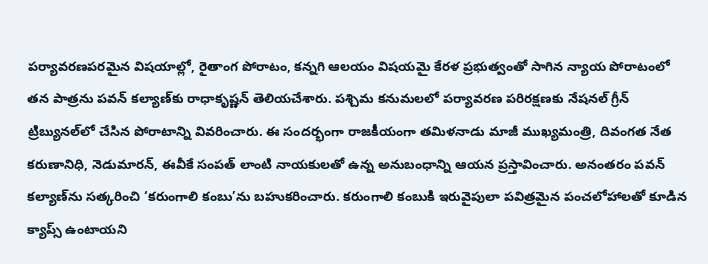పర్యావరణపరమైన విషయాల్లో, రైతాంగ పోరాటం, కన్నగి ఆలయం విషయమై కేరళ ప్రభుత్వంతో సాగిన న్యాయ పోరాటంలో తన పాత్రను పవన్ కల్యాణ్‌కు రాధాకృష్ణన్ తెలియచేశారు. పశ్చిమ కనుమలలో పర్యావరణ పరిరక్షణకు నేషనల్ గ్రీన్ ట్రిబ్యునల్‌లో చేసిన పోరాటాన్ని వివరించారు. ఈ సందర్భంగా రాజకీయంగా తమిళనాడు మాజీ ముఖ్యమంత్రి, దివంగత నేత కరుణానిధి, నెడుమారన్, ఈవీకే సంపత్ లాంటి నాయకులతో ఉన్న అనుబంధాన్ని ఆయన ప్రస్తావించారు. అనంతరం పవన్ కల్యాణ్‌ను సత్కరించి ‘కరుంగాలి కంబు’ను బహుకరించారు. కరుంగాలి కంబుకి ఇరువైపులా పవిత్రమైన పంచలోహాలతో కూడిన క్యాప్స్ ఉంటాయని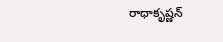రాధాకృష్ణన్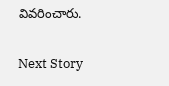వివరించారు.

Next Story